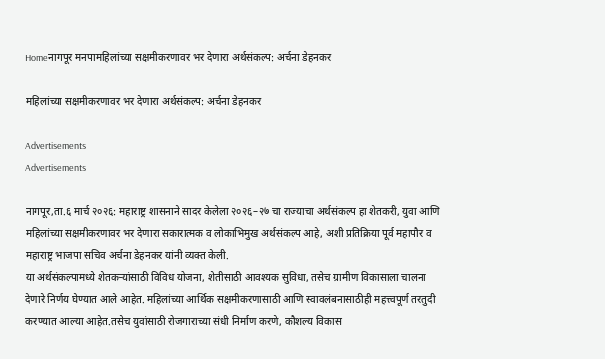Homeनागपूर मनपामहिलांच्या सक्षमीकरणावर भर देणारा अर्थसंकल्प: अर्चना डेहनकर

महिलांच्या सक्षमीकरणावर भर देणारा अर्थसंकल्प: अर्चना डेहनकर

Advertisements
Advertisements

नागपूर,ता.६ मार्च २०२६: महाराष्ट्र शासनाने सादर केलेला २०२६–२७ चा राज्याचा अर्थसंकल्प हा शेतकरी, युवा आणि महिलांच्या सक्षमीकरणावर भर देणारा सकारात्मक व लोकाभिमुख अर्थसंकल्प आहे, अशी प्रतिक्रिया पूर्व महापौर व महाराष्ट्र भाजपा सचिव अर्चना डेहनकर यांनी व्यक्त केली.
या अर्थसंकल्पामध्ये शेतकऱ्यांसाठी विविध योजना, शेतीसाठी आवश्यक सुविधा, तसेच ग्रामीण विकासाला चालना देणारे निर्णय घेण्यात आले आहेत. महिलांच्या आर्थिक सक्षमीकरणासाठी आणि स्वावलंबनासाठीही महत्त्वपूर्ण तरतुदी करण्यात आल्या आहेत.तसेच युवांसाठी रोजगाराच्या संधी निर्माण करणे, कौशल्य विकास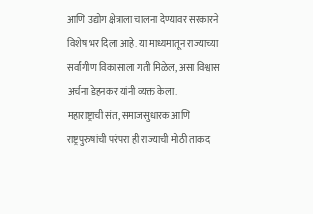आणि उद्योग क्षेत्राला चालना देण्यावर सरकारने विशेष भर दिला आहे. या माध्यमातून राज्याच्या सर्वांगीण विकासाला गती मिळेल, असा विश्वास अर्चना डेहनकर यांनी व्यक्त केला.
महाराष्ट्राची संत, समाजसुधारक आणि राष्ट्रपुरुषांची परंपरा ही राज्याची मोठी ताकद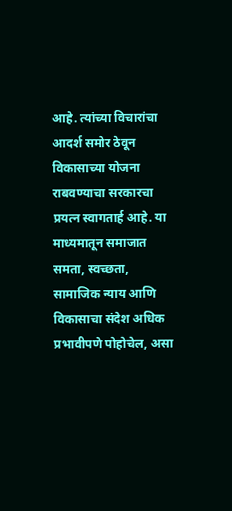आहे. त्यांच्या विचारांचा आदर्श समोर ठेवून विकासाच्या योजना राबवण्याचा सरकारचा प्रयत्न स्वागतार्ह आहे. या माध्यमातून समाजात समता, स्वच्छता, सामाजिक न्याय आणि विकासाचा संदेश अधिक प्रभावीपणे पोहोचेल, असा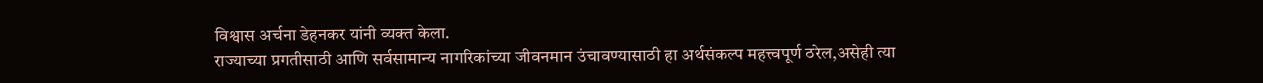विश्वास अर्चना डेहनकर यांनी व्यक्त केला.
राज्याच्या प्रगतीसाठी आणि सर्वसामान्य नागरिकांच्या जीवनमान उंचावण्यासाठी हा अर्थसंकल्प महत्त्वपूर्ण ठरेल,असेही त्या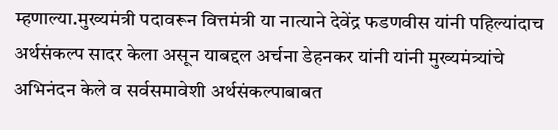म्हणाल्या.मुख्यमंत्री पदावरून वित्तमंत्री या नात्याने देवेंद्र फडणवीस यांनी पहिल्यांदाच अर्थसंकल्प सादर केला असून याबद्दल अर्चना डेहनकर यांनी यांनी मुख्यमंत्र्यांचे अभिनंदन केले व सर्वसमावेशी अर्थसंकल्पाबाबत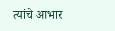त्यांचे आभार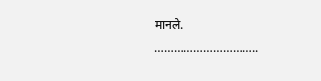मानले.
…………………………..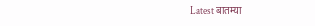Latest बातम्या